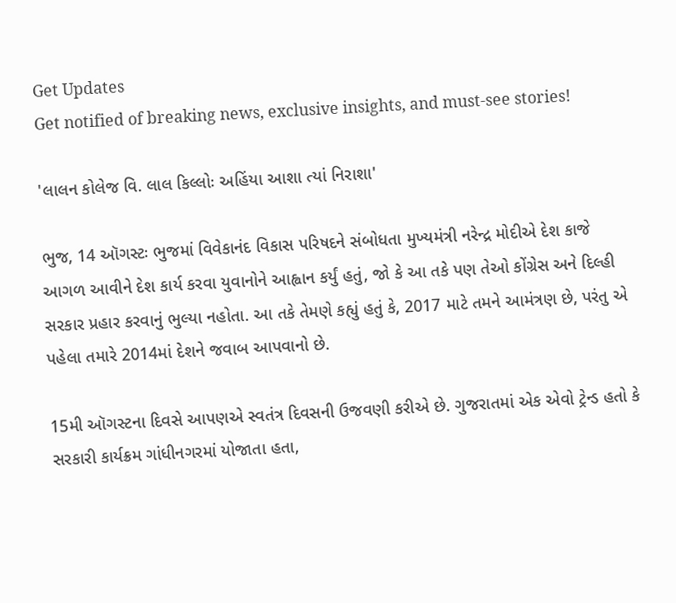Get Updates
Get notified of breaking news, exclusive insights, and must-see stories!

'લાલન કોલેજ વિ. લાલ કિલ્લોઃ અહિંયા આશા ત્યાં નિરાશા'

ભુજ, 14 ઑગસ્ટઃ ભુજમાં વિવેકાનંદ વિકાસ પરિષદને સંબોધતા મુખ્યમંત્રી નરેન્દ્ર મોદીએ દેશ કાજે આગળ આવીને દેશ કાર્ય કરવા યુવાનોને આહ્વાન કર્યું હતું, જો કે આ તકે પણ તેઓ કોંગ્રેસ અને દિલ્હી સરકાર પ્રહાર કરવાનું ભુલ્યા નહોતા. આ તકે તેમણે કહ્યું હતું કે, 2017 માટે તમને આમંત્રણ છે, પરંતુ એ પહેલા તમારે 2014માં દેશને જવાબ આપવાનો છે.

15મી ઑગસ્ટના દિવસે આપણએ સ્વતંત્ર દિવસની ઉજવણી કરીએ છે. ગુજરાતમાં એક એવો ટ્રેન્ડ હતો કે સરકારી કાર્યક્રમ ગાંધીનગરમાં યોજાતા હતા,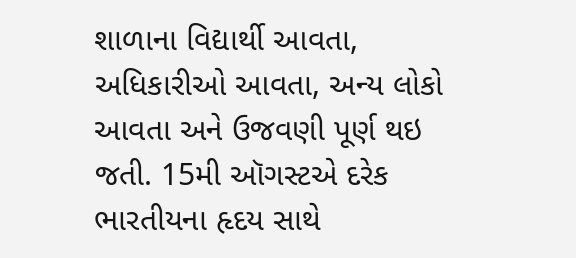શાળાના વિદ્યાર્થી આવતા, અધિકારીઓ આવતા, અન્ય લોકો આવતા અને ઉજવણી પૂર્ણ થઇ જતી. 15મી ઑગસ્ટએ દરેક ભારતીયના હૃદય સાથે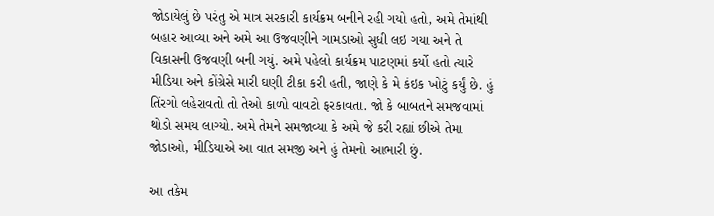જોડાયેલું છે પરંતુ એ માત્ર સરકારી કાર્યક્રમ બનીને રહી ગયો હતો, અમે તેમાંથી બહાર આવ્યા અને અમે આ ઉજવણીને ગામડાઓ સુધી લઇ ગયા અને તે વિકાસની ઉજવણી બની ગયું. અમે પહેલો કાર્યક્રમ પાટણમાં કર્યો હતો ત્યારે મીડિયા અને કોંગ્રેસે મારી ઘણી ટીકા કરી હતી, જાણે કે મે કંઇક ખોટું કર્યું છે. હું તિંરગો લહેરાવતો તો તેઓ કાળો વાવટો ફરકાવતા. જો કે બાબતને સમજવામાં થોડો સમય લાગ્યો. અમે તેમને સમજાવ્યા કે અમે જે કરી રહ્યાં છીએ તેમા જોડાઓ, મીડિયાએ આ વાત સમજી અને હું તેમનો આભારી છું.

આ તકેમ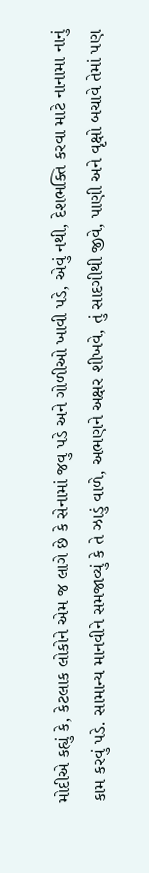મોદીએ કહ્યું કે, કેટલાક લોકોને એમ જ લાગે છે કે સેનામાં જવુ પડે અને ગોળીઓ ખાવી પડે, એવું નથી, દેશભક્તિ કરવા માટે નાનામા નાનું કામ કરવું પડે. સામાન્ય માનવીને સમજાવ્યું કે તે ઝાડું વાળે, અભણને અક્ષર શીખવે, તું સાદગીથી જીવે, પાણી અને વૃક્ષો બચાવે તેમાં પણ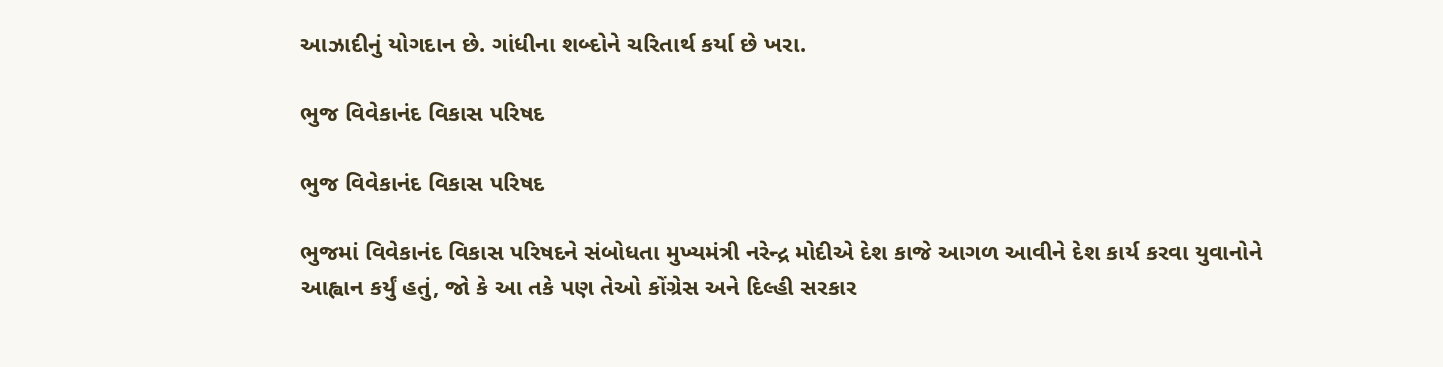આઝાદીનું યોગદાન છે. ગાંધીના શબ્દોને ચરિતાર્થ કર્યા છે ખરા.

ભુજ વિવેકાનંદ વિકાસ પરિષદ

ભુજ વિવેકાનંદ વિકાસ પરિષદ

ભુજમાં વિવેકાનંદ વિકાસ પરિષદને સંબોધતા મુખ્યમંત્રી નરેન્દ્ર મોદીએ દેશ કાજે આગળ આવીને દેશ કાર્ય કરવા યુવાનોને આહ્વાન કર્યું હતું, જો કે આ તકે પણ તેઓ કોંગ્રેસ અને દિલ્હી સરકાર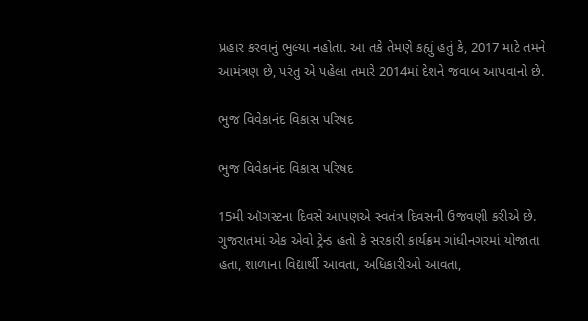પ્રહાર કરવાનું ભુલ્યા નહોતા. આ તકે તેમણે કહ્યું હતું કે, 2017 માટે તમને આમંત્રણ છે, પરંતુ એ પહેલા તમારે 2014માં દેશને જવાબ આપવાનો છે.

ભુજ વિવેકાનંદ વિકાસ પરિષદ

ભુજ વિવેકાનંદ વિકાસ પરિષદ

15મી ઑગસ્ટના દિવસે આપણએ સ્વતંત્ર દિવસની ઉજવણી કરીએ છે. ગુજરાતમાં એક એવો ટ્રેન્ડ હતો કે સરકારી કાર્યક્રમ ગાંધીનગરમાં યોજાતા હતા, શાળાના વિદ્યાર્થી આવતા, અધિકારીઓ આવતા,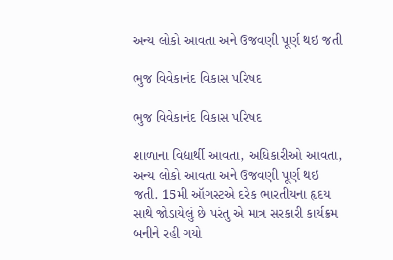અન્ય લોકો આવતા અને ઉજવણી પૂર્ણ થઇ જતી

ભુજ વિવેકાનંદ વિકાસ પરિષદ

ભુજ વિવેકાનંદ વિકાસ પરિષદ

શાળાના વિદ્યાર્થી આવતા, અધિકારીઓ આવતા, અન્ય લોકો આવતા અને ઉજવણી પૂર્ણ થઇ જતી. 15મી ઑગસ્ટએ દરેક ભારતીયના હૃદય સાથે જોડાયેલું છે પરંતુ એ માત્ર સરકારી કાર્યક્રમ બનીને રહી ગયો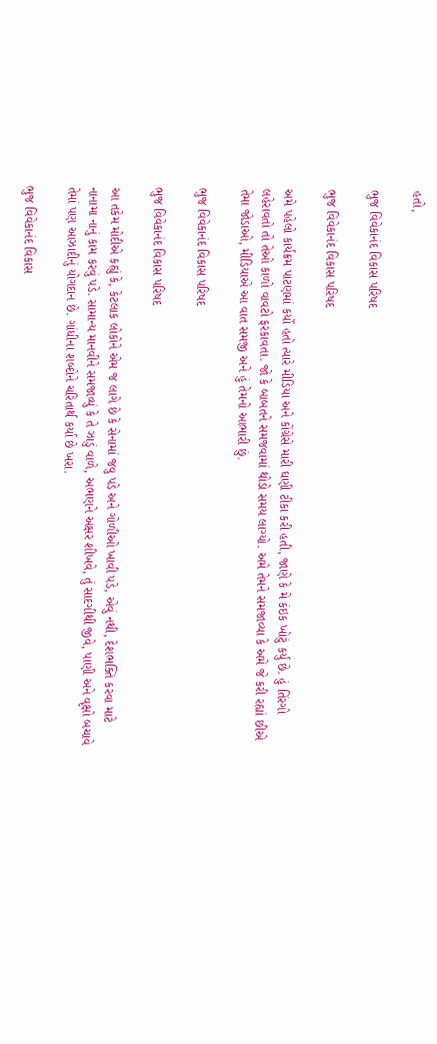હતો,

ભુજ વિવેકાનંદ વિકાસ પરિષદ

ભુજ વિવેકાનંદ વિકાસ પરિષદ

અમે પહેલો કાર્યક્રમ પાટણમાં કર્યો હતો ત્યારે મીડિયા અને કોંગ્રેસે મારી ઘણી ટીકા કરી હતી, જાણે કે મે કંઇક ખોટું કર્યું છે. હું તિંરગો લહેરાવતો તો તેઓ કાળો વાવટો ફરકાવતા. જો કે બાબતને સમજવામાં થોડો સમય લાગ્યો. અમે તેમને સમજાવ્યા કે અમે જે કરી રહ્યાં છીએ તેમા જોડાઓ, મીડિયાએ આ વાત સમજી અને હું તેમનો આભારી છું.

ભુજ વિવેકાનંદ વિકાસ પરિષદ

ભુજ વિવેકાનંદ વિકાસ પરિષદ

આ તકેમ મોદીએ કહ્યું કે, કેટલાક લોકોને એમ જ લાગે છે કે સેનામાં જવુ પડે અને ગોળીઓ ખાવી પડે, એવું નથી, દેશભક્તિ કરવા માટે નાનામા નાનું કામ કરવું પડે. સામાન્ય માનવીને સમજાવ્યું કે તે ઝાડું વાળે, અભણને અક્ષર શીખવે, તું સાદગીથી જીવે, પાણી અને વૃક્ષો બચાવે તેમાં પણ આઝાદીનું યોગદાન છે. ગાંધીના શબ્દોને ચરિતાર્થ કર્યા છે ખરા.

ભુજ વિવેકાનંદ વિકાસ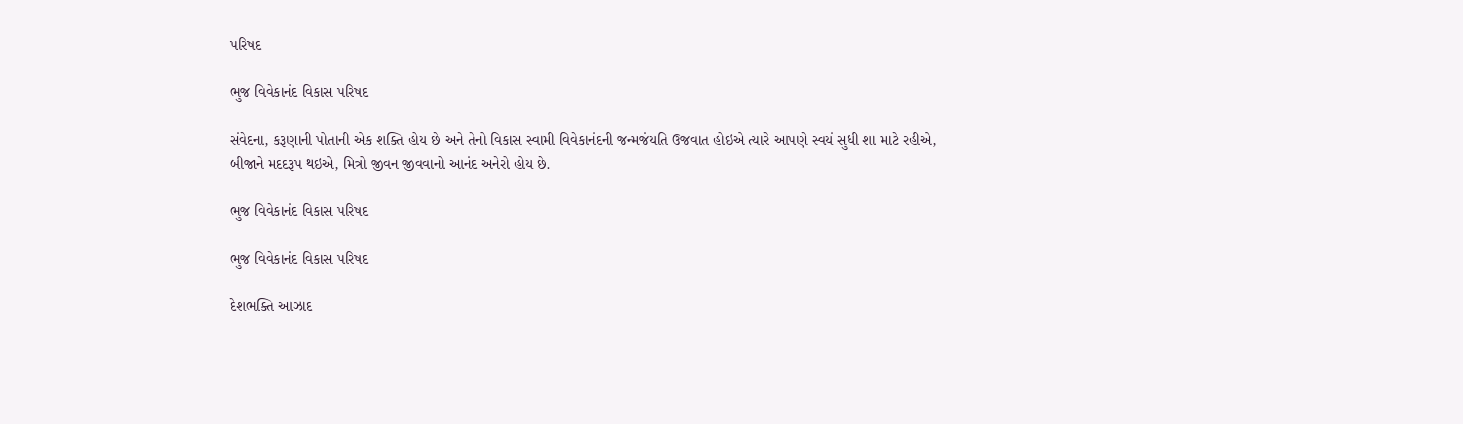પરિષદ

ભુજ વિવેકાનંદ વિકાસ પરિષદ

સંવેદના, કરૂણાની પોતાની એક શક્તિ હોય છે અને તેનો વિકાસ સ્વામી વિવેકાનંદની જન્મજંયતિ ઉજવાત હોઇએ ત્યારે આપણે સ્વયં સુધી શા માટે રહીએ, બીજાને મદદરૂપ થઇએ, મિત્રો જીવન જીવવાનો આનંદ અનેરો હોય છે.

ભુજ વિવેકાનંદ વિકાસ પરિષદ

ભુજ વિવેકાનંદ વિકાસ પરિષદ

દેશભક્તિ આઝાદ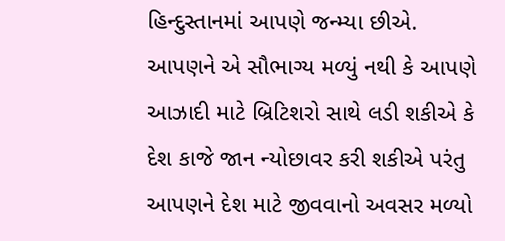હિન્દુસ્તાનમાં આપણે જન્મ્યા છીએ. આપણને એ સૌભાગ્ય મળ્યું નથી કે આપણે આઝાદી માટે બ્રિટિશરો સાથે લડી શકીએ કે દેશ કાજે જાન ન્યોછાવર કરી શકીએ પરંતુ આપણને દેશ માટે જીવવાનો અવસર મળ્યો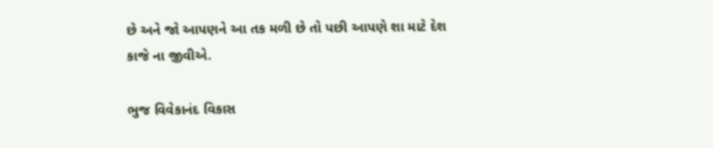છે અને જો આપણને આ તક મળી છે તો પછી આપણે શા માટે દેશ કાજે ના જીવીએ.

ભુજ વિવેકાનંદ વિકાસ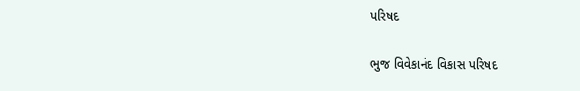પરિષદ

ભુજ વિવેકાનંદ વિકાસ પરિષદ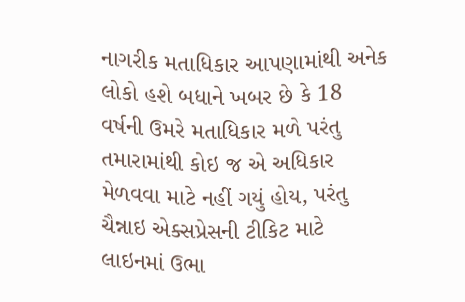નાગરીક મતાધિકાર આપણામાંથી અનેક લોકો હશે બધાને ખબર છે કે 18 વર્ષની ઉમરે મતાધિકાર મળે પરંતુ તમારામાંથી કોઇ જ એ અધિકાર મેળવવા માટે નહીં ગયું હોય, પરંતુ ચૈન્નાઇ એક્સપ્રેસની ટીકિટ માટે લાઇનમાં ઉભા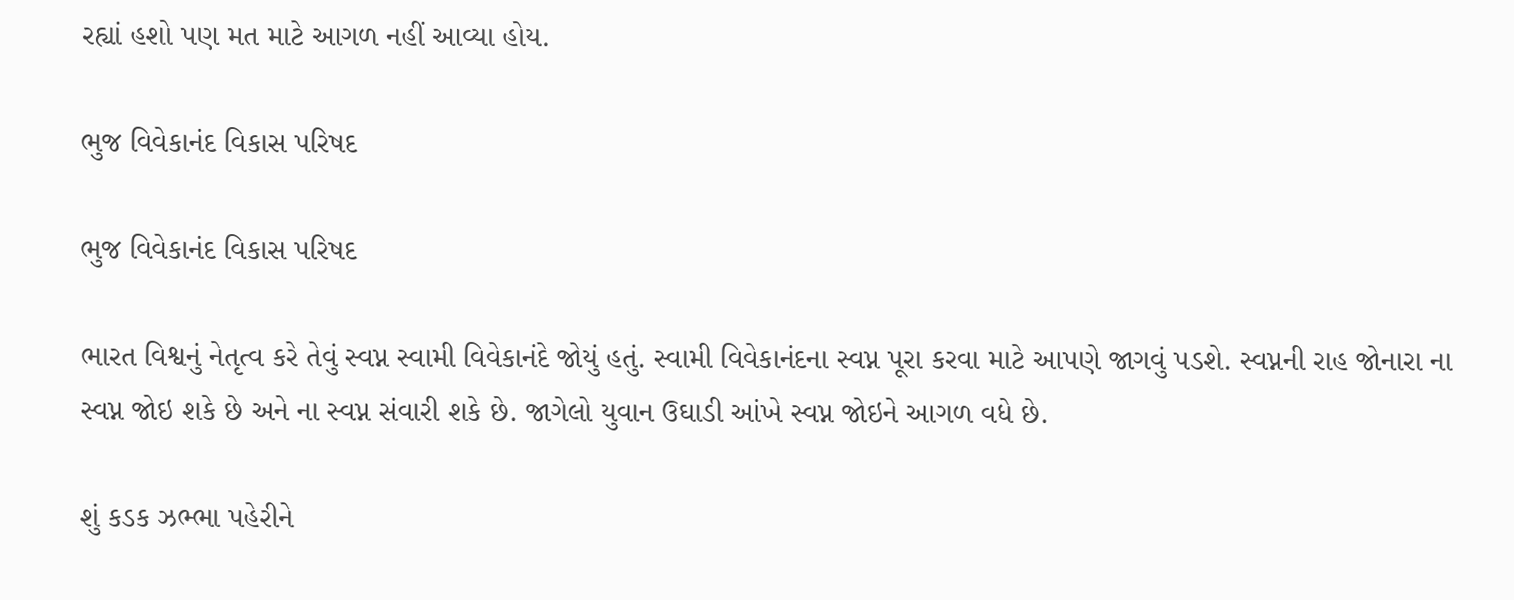રહ્યાં હશો પણ મત માટે આગળ નહીં આવ્યા હોય.

ભુજ વિવેકાનંદ વિકાસ પરિષદ

ભુજ વિવેકાનંદ વિકાસ પરિષદ

ભારત વિશ્વનું નેતૃત્વ કરે તેવું સ્વપ્ન સ્વામી વિવેકાનંદે જોયું હતું. સ્વામી વિવેકાનંદના સ્વપ્ન પૂરા કરવા માટે આપણે જાગવું પડશે. સ્વપ્નની રાહ જોનારા ના સ્વપ્ન જોઇ શકે છે અને ના સ્વપ્ન સંવારી શકે છે. જાગેલો યુવાન ઉઘાડી આંખે સ્વપ્ન જોઇને આગળ વધે છે.

શું કડક ઝભ્ભા પહેરીને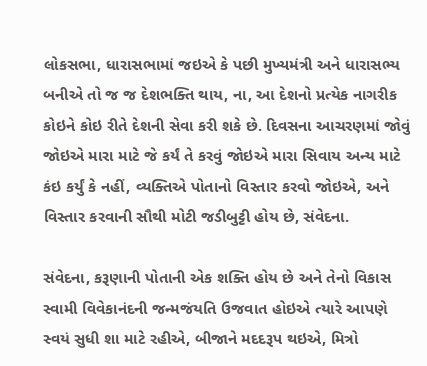લોકસભા, ધારાસભામાં જઇએ કે પછી મુખ્યમંત્રી અને ધારાસભ્ય બનીએ તો જ જ દેશભક્તિ થાય, ના, આ દેશનો પ્રત્યેક નાગરીક કોઇને કોઇ રીતે દેશની સેવા કરી શકે છે. દિવસના આચરણમાં જોવું જોઇએ મારા માટે જે કર્યં તે કરવું જોઇએ મારા સિવાય અન્ય માટે કંઇ કર્યું કે નહીં, વ્યક્તિએ પોતાનો વિસ્તાર કરવો જોઇએ, અને વિસ્તાર કરવાની સૌથી મોટી જડીબુટ્ટી હોય છે, સંવેદના.

સંવેદના, કરૂણાની પોતાની એક શક્તિ હોય છે અને તેનો વિકાસ સ્વામી વિવેકાનંદની જન્મજંયતિ ઉજવાત હોઇએ ત્યારે આપણે સ્વયં સુધી શા માટે રહીએ, બીજાને મદદરૂપ થઇએ, મિત્રો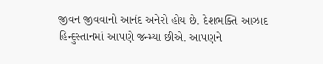જીવન જીવવાનો આનંદ અનેરો હોય છે. દેશભક્તિ આઝાદ હિન્દુસ્તાનમાં આપણે જન્મ્યા છીએ. આપણને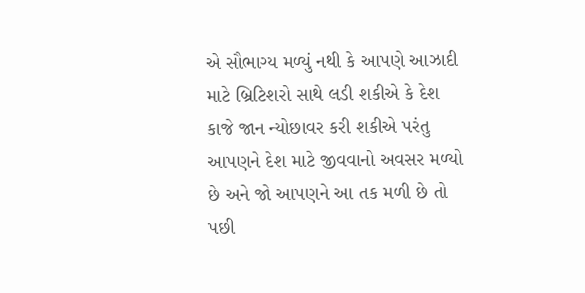એ સૌભાગ્ય મળ્યું નથી કે આપણે આઝાદી માટે બ્રિટિશરો સાથે લડી શકીએ કે દેશ કાજે જાન ન્યોછાવર કરી શકીએ પરંતુ આપણને દેશ માટે જીવવાનો અવસર મળ્યો છે અને જો આપણને આ તક મળી છે તો પછી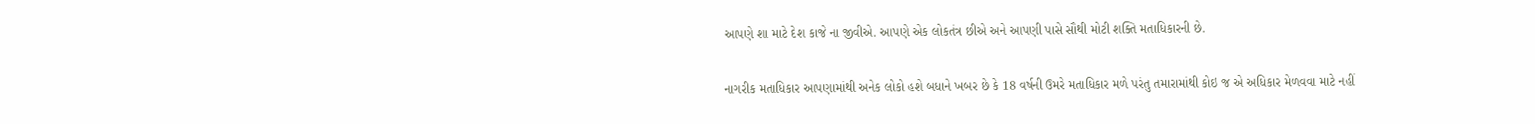આપણે શા માટે દેશ કાજે ના જીવીએ. આપણે એક લોકતંત્ર છીએ અને આપણી પાસે સૌથી મોટી શક્તિ મતાધિકારની છે.

નાગરીક મતાધિકાર આપણામાંથી અનેક લોકો હશે બધાને ખબર છે કે 18 વર્ષની ઉમરે મતાધિકાર મળે પરંતુ તમારામાંથી કોઇ જ એ અધિકાર મેળવવા માટે નહીં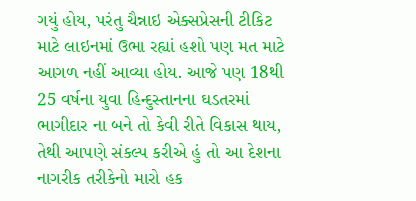ગયું હોય, પરંતુ ચૈન્નાઇ એક્સપ્રેસની ટીકિટ માટે લાઇનમાં ઉભા રહ્યાં હશો પણ મત માટે આગળ નહીં આવ્યા હોય. આજે પણ 18થી 25 વર્ષના યુવા હિન્દુસ્તાનના ઘડતરમાં ભાગીદાર ના બને તો કેવી રીતે વિકાસ થાય, તેથી આપણે સંકલ્પ કરીએ હું તો આ દેશના નાગરીક તરીકેનો મારો હક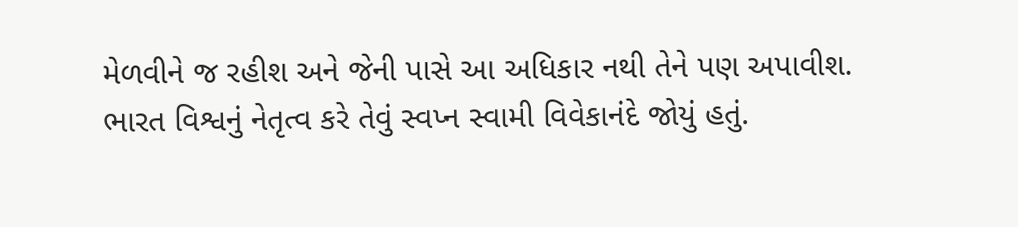મેળવીને જ રહીશ અને જેની પાસે આ અધિકાર નથી તેને પણ અપાવીશ. ભારત વિશ્વનું નેતૃત્વ કરે તેવું સ્વપ્ન સ્વામી વિવેકાનંદે જોયું હતું.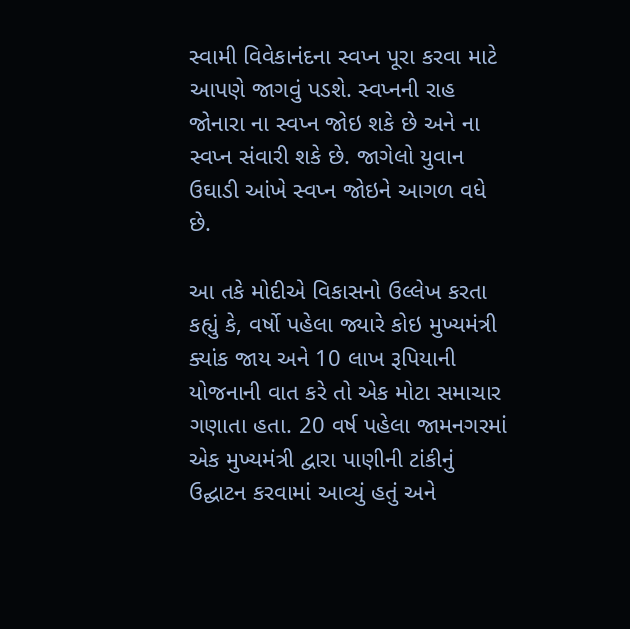સ્વામી વિવેકાનંદના સ્વપ્ન પૂરા કરવા માટે આપણે જાગવું પડશે. સ્વપ્નની રાહ જોનારા ના સ્વપ્ન જોઇ શકે છે અને ના સ્વપ્ન સંવારી શકે છે. જાગેલો યુવાન ઉઘાડી આંખે સ્વપ્ન જોઇને આગળ વધે છે.

આ તકે મોદીએ વિકાસનો ઉલ્લેખ કરતા કહ્યું કે, વર્ષો પહેલા જ્યારે કોઇ મુખ્યમંત્રી ક્યાંક જાય અને 10 લાખ રૂપિયાની યોજનાની વાત કરે તો એક મોટા સમાચાર ગણાતા હતા. 20 વર્ષ પહેલા જામનગરમાં એક મુખ્યમંત્રી દ્વારા પાણીની ટાંકીનું ઉદ્ઘાટન કરવામાં આવ્યું હતું અને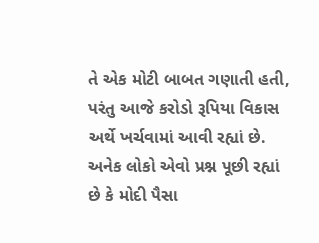તે એક મોટી બાબત ગણાતી હતી, પરંતુ આજે કરોડો રૂપિયા વિકાસ અર્થે ખર્ચવામાં આવી રહ્યાં છે. અનેક લોકો એવો પ્રશ્ન પૂછી રહ્યાં છે કે મોદી પૈસા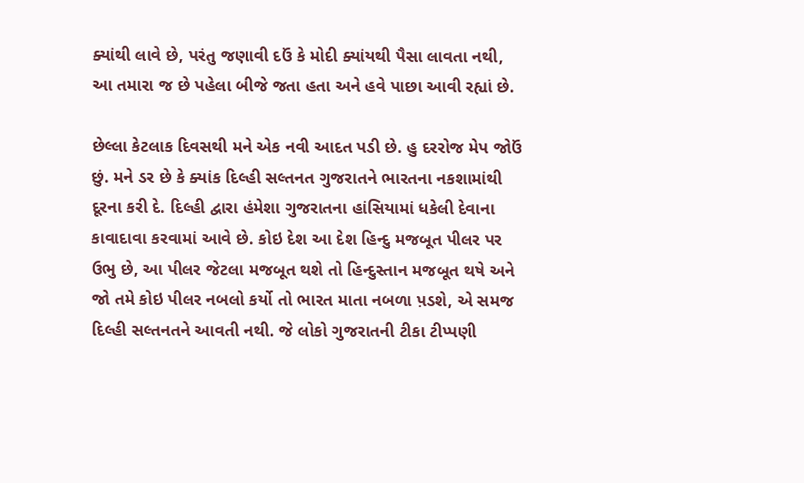ક્યાંથી લાવે છે, પરંતુ જણાવી દઉં કે મોદી ક્યાંયથી પૈસા લાવતા નથી, આ તમારા જ છે પહેલા બીજે જતા હતા અને હવે પાછા આવી રહ્યાં છે.

છેલ્લા કેટલાક દિવસથી મને એક નવી આદત પડી છે. હુ દરરોજ મેપ જોઉં છું. મને ડર છે કે ક્યાંક દિલ્હી સલ્તનત ગુજરાતને ભારતના નકશામાંથી દૂરના કરી દે. દિલ્હી દ્વારા હંમેશા ગુજરાતના હાંસિયામાં ધકેલી દેવાના કાવાદાવા કરવામાં આવે છે. કોઇ દેશ આ દેશ હિન્દુ મજબૂત પીલર પર ઉભુ છે, આ પીલર જેટલા મજબૂત થશે તો હિન્દુસ્તાન મજબૂત થષે અને જો તમે કોઇ પીલર નબલો કર્યો તો ભારત માતા નબળા પ઼ડશે, એ સમજ દિલ્હી સલ્તનતને આવતી નથી. જે લોકો ગુજરાતની ટીકા ટીપ્પણી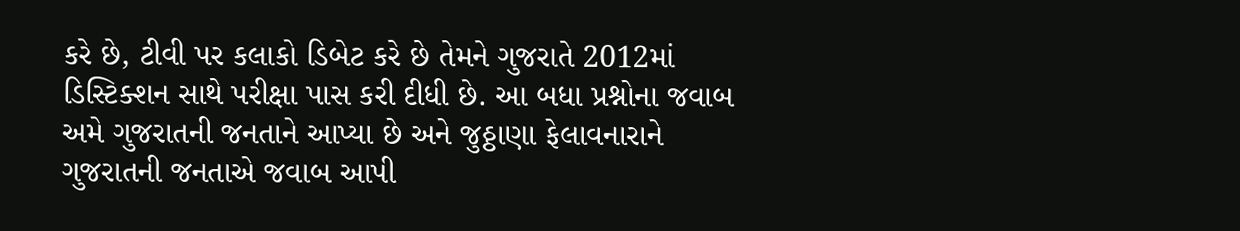કરે છે, ટીવી પર કલાકો ડિબેટ કરે છે તેમને ગુજરાતે 2012માં ડિસ્ટિક્શન સાથે પરીક્ષા પાસ કરી દીધી છે. આ બધા પ્રશ્નોના જવાબ અમે ગુજરાતની જનતાને આપ્યા છે અને જુઠ્ઠાણા ફેલાવનારાને ગુજરાતની જનતાએ જવાબ આપી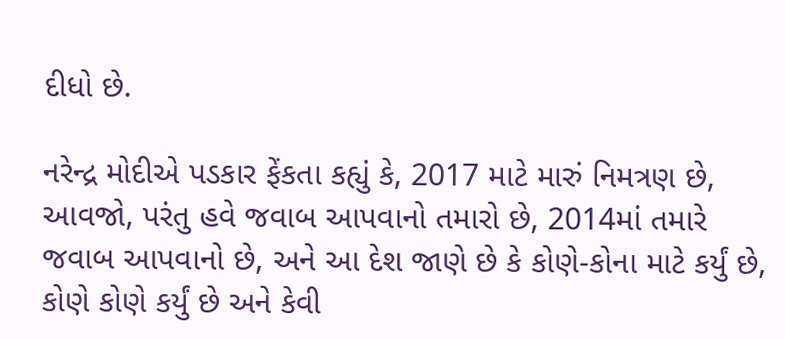દીધો છે.

નરેન્દ્ર મોદીએ પડકાર ફેંકતા કહ્યું કે, 2017 માટે મારું નિમત્રણ છે, આવજો, પરંતુ હવે જવાબ આપવાનો તમારો છે, 2014માં તમારે જવાબ આપવાનો છે, અને આ દેશ જાણે છે કે કોણે-કોના માટે કર્યું છે, કોણે કોણે કર્યું છે અને કેવી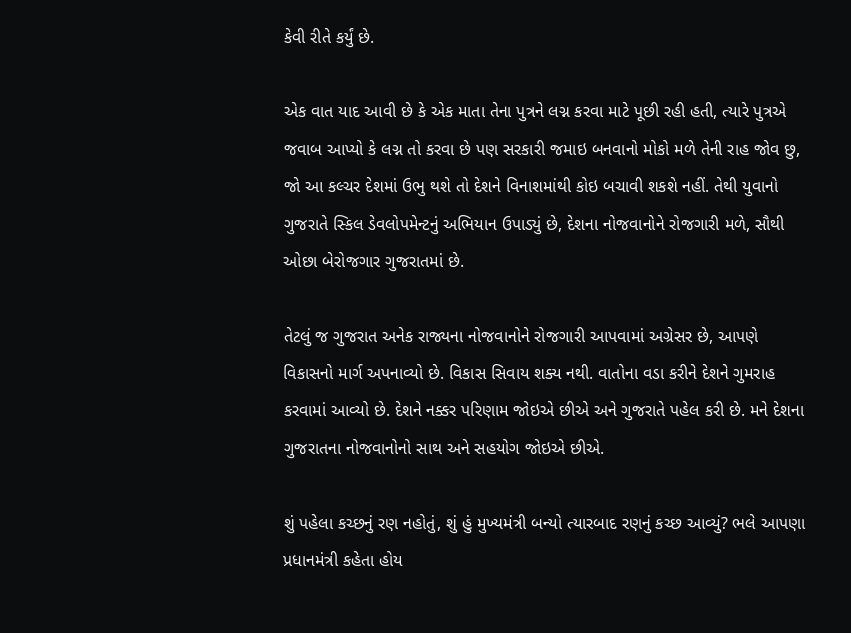કેવી રીતે કર્યું છે.

એક વાત યાદ આવી છે કે એક માતા તેના પુત્રને લગ્ન કરવા માટે પૂછી રહી હતી, ત્યારે પુત્રએ જવાબ આપ્યો કે લગ્ન તો કરવા છે પણ સરકારી જમાઇ બનવાનો મોકો મળે તેની રાહ જોવ છુ, જો આ કલ્ચર દેશમાં ઉભુ થશે તો દેશને વિનાશમાંથી કોઇ બચાવી શકશે નહીં. તેથી યુવાનો ગુજરાતે સ્કિલ ડેવલોપમેન્ટનું અભિયાન ઉપાડ્યું છે, દેશના નોજવાનોને રોજગારી મળે, સૌથી ઓછા બેરોજગાર ગુજરાતમાં છે.

તેટલું જ ગુજરાત અનેક રાજ્યના નોજવાનોને રોજગારી આપવામાં અગ્રેસર છે, આપણે વિકાસનો માર્ગ અપનાવ્યો છે. વિકાસ સિવાય શક્ય નથી. વાતોના વડા કરીને દેશને ગુમરાહ કરવામાં આવ્યો છે. દેશને નક્કર પરિણામ જોઇએ છીએ અને ગુજરાતે પહેલ કરી છે. મને દેશના ગુજરાતના નોજવાનોનો સાથ અને સહયોગ જોઇએ છીએ.

શું પહેલા કચ્છનું રણ નહોતું, શું હું મુખ્યમંત્રી બન્યો ત્યારબાદ રણનું કચ્છ આવ્યું? ભલે આપણા પ્રધાનમંત્રી કહેતા હોય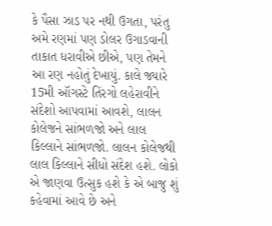કે પૈસા ઝાડ પર નથી ઉગતા, પરંતુ અમે રણમાં પણ ડોલર ઉગાડવાની તાકાત ધરાવીએ છીએ, પણ તેમને આ રણ નહોતું દેખાયું. કાલે જ્યારે 15મી ઑગસ્ટે તિંરગો લહેરાવીને સંદેશો આપવામાં આવશે, લાલન કોલેજને સાંભળજો અને લાલ કિલ્લાને સાંભળજો. લાલન કોલેજથી લાલ કિલ્લાને સીધો સંદેશ હશે. લોકો એ જાણવા ઉત્સુક હશે કે એ બાજુ શું કહેવામાં આવે છે અને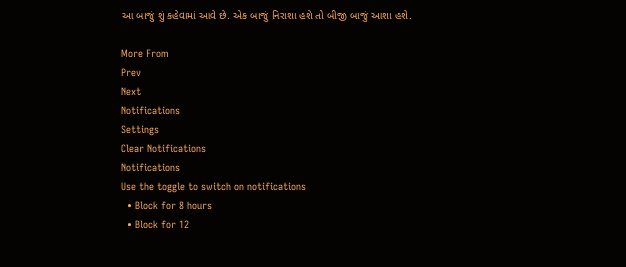આ બાજું શું કહેવામાં આવે છે. એક બાજું નિરાશા હશે તો બીજી બાજું આશા હશે.

More From
Prev
Next
Notifications
Settings
Clear Notifications
Notifications
Use the toggle to switch on notifications
  • Block for 8 hours
  • Block for 12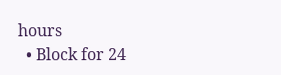hours
  • Block for 24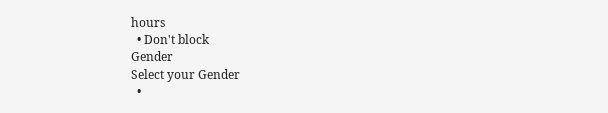hours
  • Don't block
Gender
Select your Gender
  •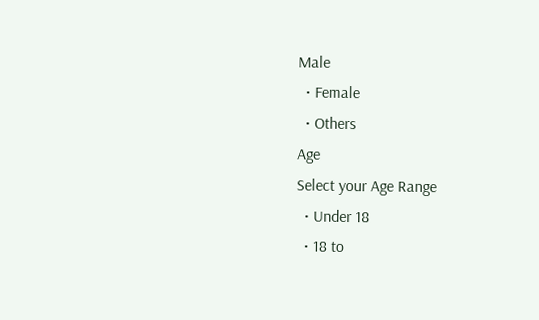Male
  • Female
  • Others
Age
Select your Age Range
  • Under 18
  • 18 to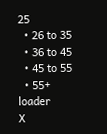25
  • 26 to 35
  • 36 to 45
  • 45 to 55
  • 55+
loader
X